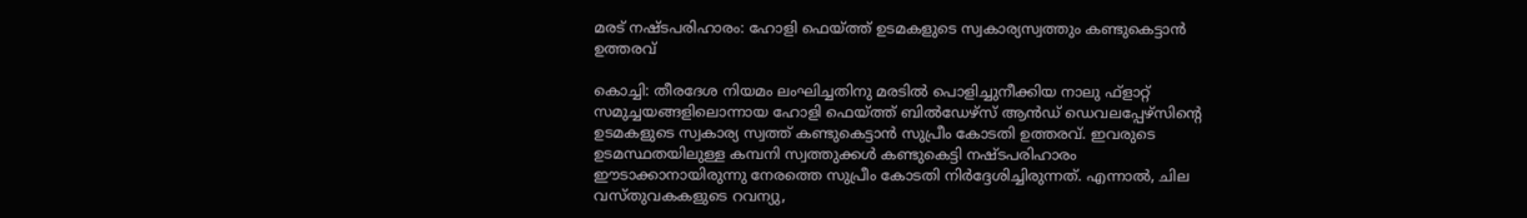മരട് നഷ്ടപരിഹാരം: ഹോളി ഫെയ്ത്ത് ഉടമകളുടെ സ്വകാര്യസ്വത്തും കണ്ടുകെട്ടാന്‍ ഉത്തരവ്

കൊച്ചി: തീരദേശ നിയമം ലംഘിച്ചതിനു മരടില്‍ പൊളിച്ചുനീക്കിയ നാലു ഫ്‌ളാറ്റ് സമുച്ചയങ്ങളിലൊന്നായ ഹോളി ഫെയ്ത്ത് ബില്‍ഡേഴ്‌സ് ആന്‍ഡ് ഡെവലപ്പേഴ്‌സിന്റെ ഉടമകളുടെ സ്വകാര്യ സ്വത്ത് കണ്ടുകെട്ടാന്‍ സുപ്രീം കോടതി ഉത്തരവ്. ഇവരുടെ ഉടമസ്ഥതയിലുള്ള കമ്പനി സ്വത്തുക്കള്‍ കണ്ടുകെട്ടി നഷ്ടപരിഹാരം ഈടാക്കാനായിരുന്നു നേരത്തെ സുപ്രീം കോടതി നിര്‍ദ്ദേശിച്ചിരുന്നത്. എന്നാല്‍, ചില വസ്തുവകകളുടെ റവന്യു,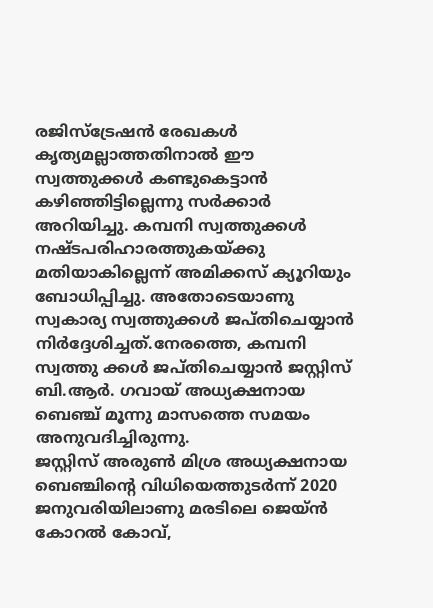രജിസ്‌ട്രേഷന്‍ രേഖകള്‍ കൃത്യമല്ലാത്തതിനാല്‍ ഈ സ്വത്തുക്കള്‍ കണ്ടുകെട്ടാന്‍ കഴിഞ്ഞിട്ടില്ലെന്നു സര്‍ക്കാര്‍ അറിയിച്ചു. കമ്പനി സ്വത്തുക്കള്‍ നഷ്ടപരിഹാരത്തുകയ്ക്കു മതിയാകില്ലെന്ന് അമിക്കസ് ക്യൂറിയും ബോധിപ്പിച്ചു. അതോടെയാണു സ്വകാര്യ സ്വത്തുക്കള്‍ ജപ്തിചെയ്യാന്‍ നിര്‍ദ്ദേശിച്ചത്.നേരത്തെ, കമ്പനി സ്വത്തു ക്കള്‍ ജപ്തിചെയ്യാന്‍ ജസ്റ്റിസ് ബി.ആര്‍. ഗവായ് അധ്യക്ഷനായ ബെഞ്ച് മൂന്നു മാസത്തെ സമയം അനുവദിച്ചിരുന്നു.
ജസ്റ്റിസ് അരുണ്‍ മിശ്ര അധ്യക്ഷനായ ബെഞ്ചിന്റെ വിധിയെത്തുടര്‍ന്ന് 2020 ജനുവരിയിലാണു മരടിലെ ജെയ്ന്‍ കോറല്‍ കോവ്,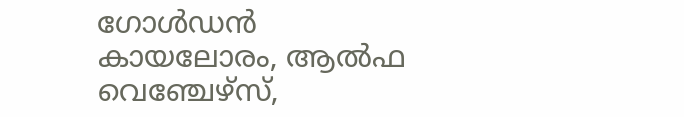ഗോള്‍ഡന്‍ കായലോരം, ആല്‍ഫ വെഞ്ചേഴ്‌സ്,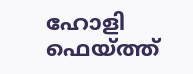ഹോളി ഫെയ്ത്ത്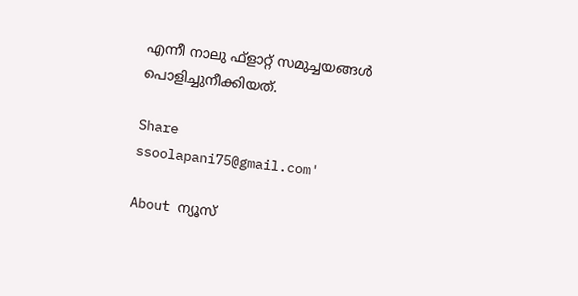എന്നീ നാലു ഫ്‌ളാറ്റ് സമുച്ചയങ്ങള്‍ പൊളിച്ചുനീക്കിയത്.

Share
ssoolapani75@gmail.com'

About ന്യൂസ്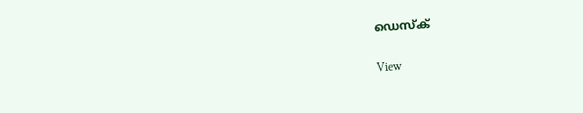ഡെസ്ക്

View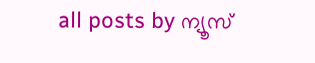all posts by ന്യൂസ്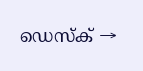ഡെസ്ക് →